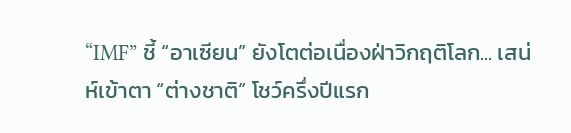“IMF” ชี้ “อาเซียน” ยังโตต่อเนื่องฝ่าวิกฤติโลก... เสน่ห์เข้าตา “ต่างชาติ” โชว์ครึ่งปีแรก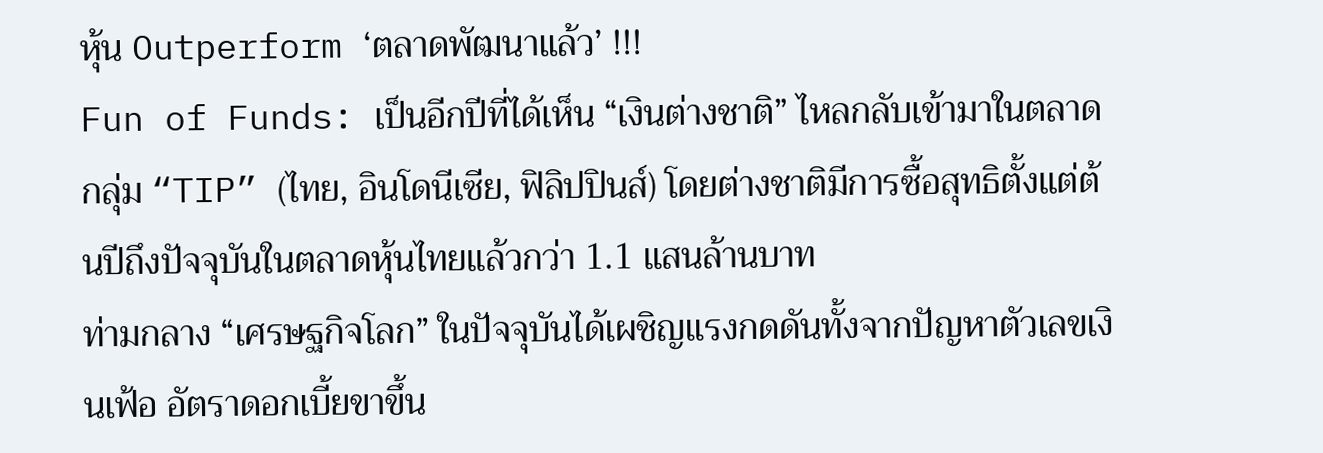หุ้น Outperform ‘ตลาดพัฒนาแล้ว’ !!!
Fun of Funds: เป็นอีกปีที่ได้เห็น “เงินต่างชาติ” ไหลกลับเข้ามาในตลาดกลุ่ม “TIP” (ไทย, อินโดนีเซีย, ฟิลิปปินส์) โดยต่างชาติมีการซื้อสุทธิตั้งแต่ต้นปีถึงปัจจุบันในตลาดหุ้นไทยแล้วกว่า 1.1 แสนล้านบาท
ท่ามกลาง “เศรษฐกิจโลก” ในปัจจุบันได้เผชิญแรงกดดันทั้งจากปัญหาตัวเลขเงินเฟ้อ อัตราดอกเบี้ยขาขึ้น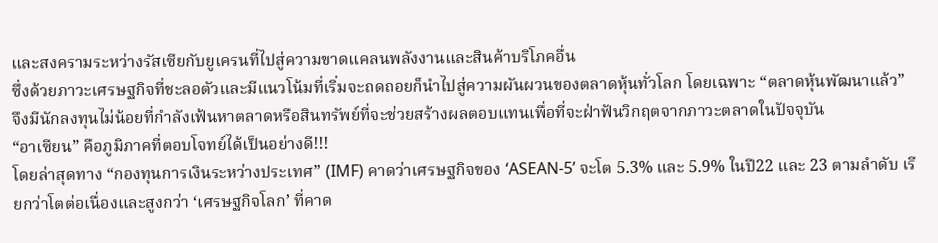และสงครามระหว่างรัสเซียกับยูเครนที่ไปสู่ความขาดแคลนพลังงานและสินค้าบริโภคอื่น
ซึ่งด้วยภาวะเศรษฐกิจที่ชะลอตัวและมีแนวโน้มที่เริ่มจะถดถอยก็นำไปสู่ความผันผวนของตลาดหุ้นทั่วโลก โดยเฉพาะ “ตลาดหุ้นพัฒนาแล้ว”
จึงมีนักลงทุนไม่น้อยที่กำลังเฟ้นหาตลาดหรือสินทรัพย์ที่จะช่วยสร้างผลตอบแทนเพื่อที่จะฝ่าฟันวิกฤตจากภาวะตลาดในปัจจุบัน
“อาเซียน” คือภูมิภาคที่ตอบโจทย์ได้เป็นอย่างดี!!!
โดยล่าสุดทาง “กองทุนการเงินระหว่างประเทศ” (IMF) คาดว่าเศรษฐกิจของ ‘ASEAN-5’ จะโต 5.3% และ 5.9% ในปี22 และ 23 ตามลำดับ เรียกว่าโตต่อเนื่องและสูงกว่า ‘เศรษฐกิจโลก’ ที่คาด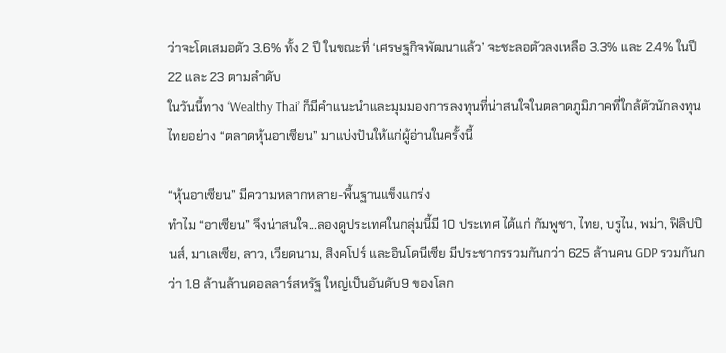ว่าจะโตเสมอตัว 3.6% ทั้ง 2 ปี ในขณะที่ ‘เศรษฐกิจพัฒนาแล้ว’ จะชะลอตัวลงเหลือ 3.3% และ 2.4% ในปี22 และ 23 ตามลำดับ
ในวันนี้ทาง ‘Wealthy Thai’ ก็มีคำแนะนำและมุมมองการลงทุนที่น่าสนใจในตลาดภูมิภาคที่ใกล้ตัวนักลงทุนไทยอย่าง “ตลาดหุ้นอาเซียน” มาแบ่งปันให้แก่ผู้อ่านในครั้งนี้

“หุ้นอาเซียน” มีความหลากหลาย-พื้นฐานแข็งแกร่ง
ทำไม “อาเซียน” จึงน่าสนใจ...ลองดูประเทศในกลุ่มนี้มี 10 ประเทศ ได้แก่ กัมพูชา, ไทย, บรูไน, พม่า, ฟิลิปปินส์, มาเลเซีย, ลาว, เวียดนาม, สิงคโปร์ และอินโดนีเซีย มีประชากรรวมกันกว่า 625 ล้านคน GDP รวมกันกว่า 1.8 ล้านล้านดอลลาร์สหรัฐ ใหญ่เป็นอันดับ9 ของโลก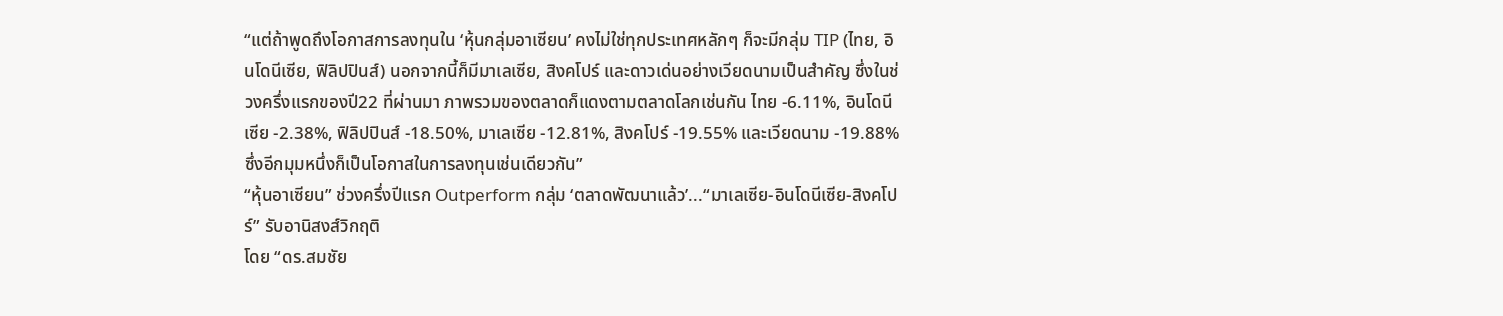“แต่ถ้าพูดถึงโอกาสการลงทุนใน ‘หุ้นกลุ่มอาเซียน’ คงไม่ใช่ทุกประเทศหลักๆ ก็จะมีกลุ่ม TIP (ไทย, อินโดนีเซีย, ฟิลิปปินส์) นอกจากนี้ก็มีมาเลเซีย, สิงคโปร์ และดาวเด่นอย่างเวียดนามเป็นสำคัญ ซึ่งในช่วงครึ่งแรกของปี22 ที่ผ่านมา ภาพรวมของตลาดก็แดงตามตลาดโลกเช่นกัน ไทย -6.11%, อินโดนีเซีย -2.38%, ฟิลิปปินส์ -18.50%, มาเลเซีย -12.81%, สิงคโปร์ -19.55% และเวียดนาม -19.88% ซึ่งอีกมุมหนึ่งก็เป็นโอกาสในการลงทุนเช่นเดียวกัน”
“หุ้นอาเซียน” ช่วงครึ่งปีแรก Outperform กลุ่ม ‘ตลาดพัฒนาแล้ว’...“มาเลเซีย-อินโดนีเซีย-สิงคโปร์” รับอานิสงส์วิกฤติ
โดย “ดร.สมชัย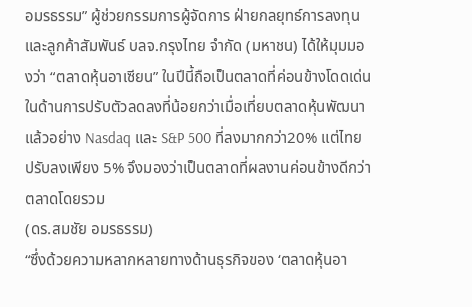อมรธรรม” ผู้ช่วยกรรมการผู้จัดการ ฝ่ายกลยุทธ์การลงทุนและลูกค้าสัมพันธ์ บลจ.กรุงไทย จำกัด (มหาชน) ได้ให้มุมมองว่า “ตลาดหุ้นอาเซียน” ในปีนี้ถือเป็นตลาดที่ค่อนข้างโดดเด่นในด้านการปรับตัวลดลงที่น้อยกว่าเมื่อเที่ยบตลาดหุ้นพัฒนาแล้วอย่าง Nasdaq และ S&P 500 ที่ลงมากกว่า20% แต่ไทยปรับลงเพียง 5% จึงมองว่าเป็นตลาดที่ผลงานค่อนข้างดีกว่าตลาดโดยรวม
(ดร.สมชัย อมรธรรม)
“ซึ่งด้วยความหลากหลายทางด้านธุรกิจของ ‘ตลาดหุ้นอา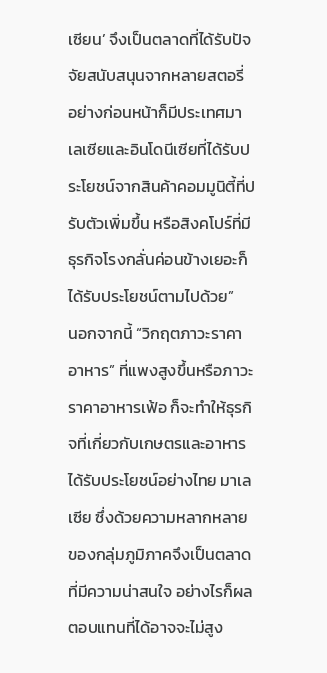เซียน’ จึงเป็นตลาดที่ได้รับปัจจัยสนับสนุนจากหลายสตอรี่ อย่างก่อนหน้าก็มีประเทศมาเลเซียและอินโดนีเซียที่ได้รับประโยชน์จากสินค้าคอมมูนิตี้ที่ปรับตัวเพิ่มขึ้น หรือสิงคโปร์ที่มีธุรกิจโรงกลั่นค่อนข้างเยอะก็ได้รับประโยชน์ตามไปด้วย”
นอกจากนี้ “วิกฤตภาวะราคาอาหาร” ที่แพงสูงขึ้นหรือภาวะราคาอาหารเฟ้อ ก็จะทำให้ธุรกิจที่เกี่ยวกับเกษตรและอาหารได้รับประโยชน์อย่างไทย มาเลเซีย ซึ่งด้วยความหลากหลายของกลุ่มภูมิภาคจึงเป็นตลาดที่มีความน่าสนใจ อย่างไรก็ผลตอบแทนที่ได้อาจจะไม่สูง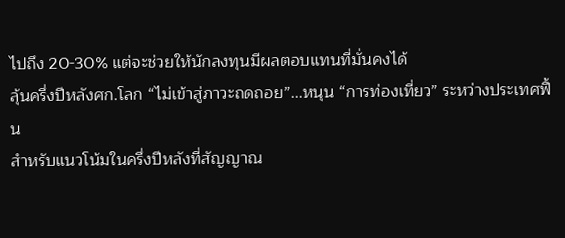ไปถึง 20-30% แต่จะช่วยให้นักลงทุนมีผลตอบแทนที่มั่นคงได้
ลุ้นครึ่งปีหลังศก.โลก “ไม่เข้าสู่ภาวะถดถอย”...หนุน “การท่องเที่ยว” ระหว่างประเทศฟื้น
สำหรับแนวโน้มในครึ่งปีหลังที่สัญญาณ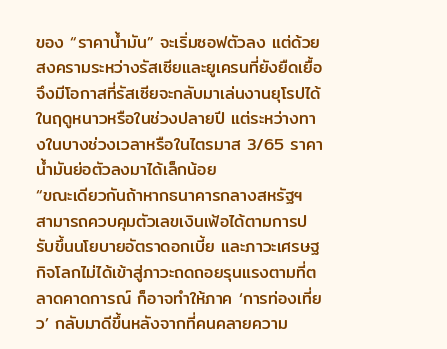ของ “ราคาน้ำมัน” จะเริ่มซอฟตัวลง แต่ด้วยสงครามระหว่างรัสเซียและยูเครนที่ยังยืดเยื้อจึงมีโอกาสที่รัสเซียจะกลับมาเล่นงานยุโรปได้ในฤดูหนาวหรือในช่วงปลายปี แต่ระหว่างทางในบางช่วงเวลาหรือในไตรมาส 3/65 ราคาน้ำมันย่อตัวลงมาได้เล็กน้อย
“ขณะเดียวกันถ้าหากธนาคารกลางสหรัฐฯ สามารถควบคุมตัวเลขเงินเฟ้อได้ตามการปรับขึ้นนโยบายอัตราดอกเบี้ย และภาวะเศรษฐกิจโลกไม่ได้เข้าสู่ภาวะถดถอยรุนแรงตามที่ตลาดคาดการณ์ ก็อาจทำให้ภาค ‘การท่องเที่ยว’ กลับมาดีขึ้นหลังจากที่คนคลายความ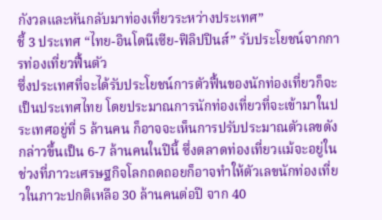กังวลและหันกลับมาท่องเที่ยวระหว่างประเทศ”
ชี้ 3 ประเทศ “ไทย-อินโดนีเซีย-ฟิลิปปินส์” รับประโยชน์จากการท่องเที่ยวฟื้นตัว
ซึ่งประเทศที่จะได้รับประโยชน์การตัวฟื้นของนักท่องเที่ยวก็จะเป็นประเทศไทย โดยประมาณการนักท่องเที่ยวที่จะเข้ามาในประเทศอยู่ที่ 5 ล้านคน ก็อาจจะเห็นการปรับประมาณตัวเลขดังกล่าวขึ้นเป็น 6-7 ล้านคนในปีนี้ ซึ่งตลาดท่องเที่ยวแม้จะอยู่ในช่วงที่ภาวะเศรษฐกิจโลกถดถอยก็อาจทำให้ตัวเลขนักท่องเที่ยวในภาวะปกติเหลือ 30 ล้านคนต่อปี จาก 40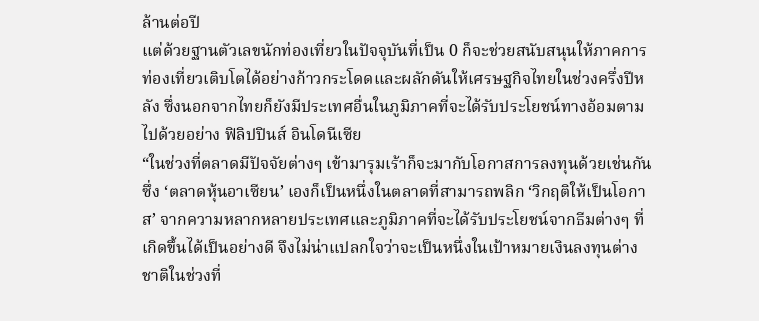ล้านต่อปี
แต่ด้วยฐานตัวเลขนักท่องเที่ยวในปัจจุบันที่เป็น 0 ก็จะช่วยสนับสนุนให้ภาคการท่องเที่ยวเติบโตได้อย่างก้าวกระโดดและผลักดันให้เศรษฐกิจไทยในช่วงครึ่งปีหลัง ซึ่งนอกจากไทยก็ยังมีประเทศอื่นในภูมิภาคที่จะได้รับประโยชน์ทางอ้อมตามไปด้วยอย่าง ฟิลิปปินส์ อินโดนีเซีย
“ในช่วงที่ตลาดมีปัจจัยต่างๆ เข้ามารุมเร้าก็จะมากับโอกาสการลงทุนด้วยเช่นกัน ซึ่ง ‘ตลาดหุ้นอาเซียน’ เองก็เป็นหนึ่งในตลาดที่สามารถพลิก ‘วิกฤติให้เป็นโอกาส’ จากความหลากหลายประเทศและภูมิภาคที่จะได้รับประโยชน์จากธีมต่างๆ ที่เกิดขึ้นได้เป็นอย่างดี จึงไม่น่าแปลกใจว่าจะเป็นหนึ่งในเป้าหมายเงินลงทุนต่างชาติในช่วงที่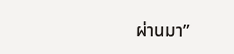ผ่านมา”